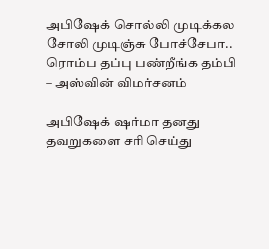அபிஷேக் சொல்லி முடிக்கல சோலி முடிஞ்சு போச்சேபா.. ரொம்ப தப்பு பண்றீங்க தம்பி – அஸ்வின் விமர்சனம்

அபிஷேக் ஷர்மா தனது தவறுகளை சரி செய்து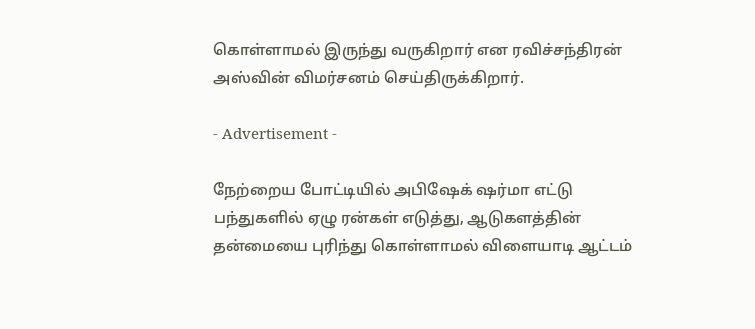கொள்ளாமல் இருந்து வருகிறார் என ரவிச்சந்திரன் அஸ்வின் விமர்சனம் செய்திருக்கிறார்.

- Advertisement -

நேற்றைய போட்டியில் அபிஷேக் ஷர்மா எட்டு பந்துகளில் ஏழு ரன்கள் எடுத்து, ஆடுகளத்தின் தன்மையை புரிந்து கொள்ளாமல் விளையாடி ஆட்டம்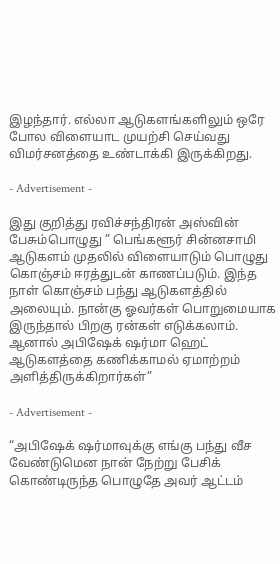இழந்தார். எல்லா ஆடுகளங்களிலும் ஒரே போல விளையாட முயற்சி செய்வது விமர்சனத்தை உண்டாக்கி இருக்கிறது.

- Advertisement -

இது குறித்து ரவிச்சந்திரன் அஸ்வின் பேசும்பொழுது ” பெங்களூர் சின்னசாமி ஆடுகளம் முதலில் விளையாடும் பொழுது கொஞ்சம் ஈரத்துடன் காணப்படும். இந்த நாள் கொஞ்சம் பந்து ஆடுகளத்தில் அலையும். நான்கு ஓவர்கள் பொறுமையாக இருந்தால் பிறகு ரன்கள் எடுக்கலாம். ஆனால் அபிஷேக் ஷர்மா ஹெட் ஆடுகளத்தை கணிக்காமல் ஏமாற்றம் அளித்திருக்கிறார்கள்”

- Advertisement -

“அபிஷேக் ஷர்மாவுக்கு எங்கு பந்து வீச வேண்டுமென நான் நேற்று பேசிக் கொண்டிருந்த பொழுதே அவர் ஆட்டம்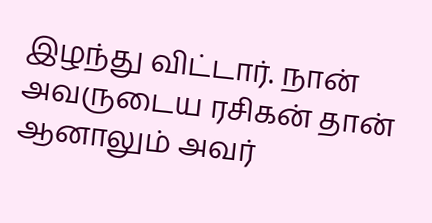இழந்து விட்டார். நான் அவருடைய ரசிகன் தான் ஆனாலும் அவர்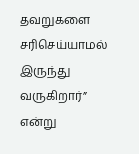தவறுகளை சரிசெய்யாமல் இருந்து வருகிறார்” என்று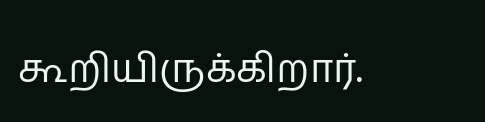கூறியிருக்கிறார்.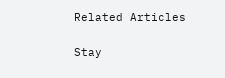Related Articles

Stay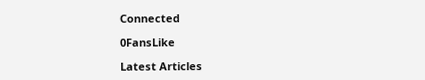Connected

0FansLike

Latest Articles